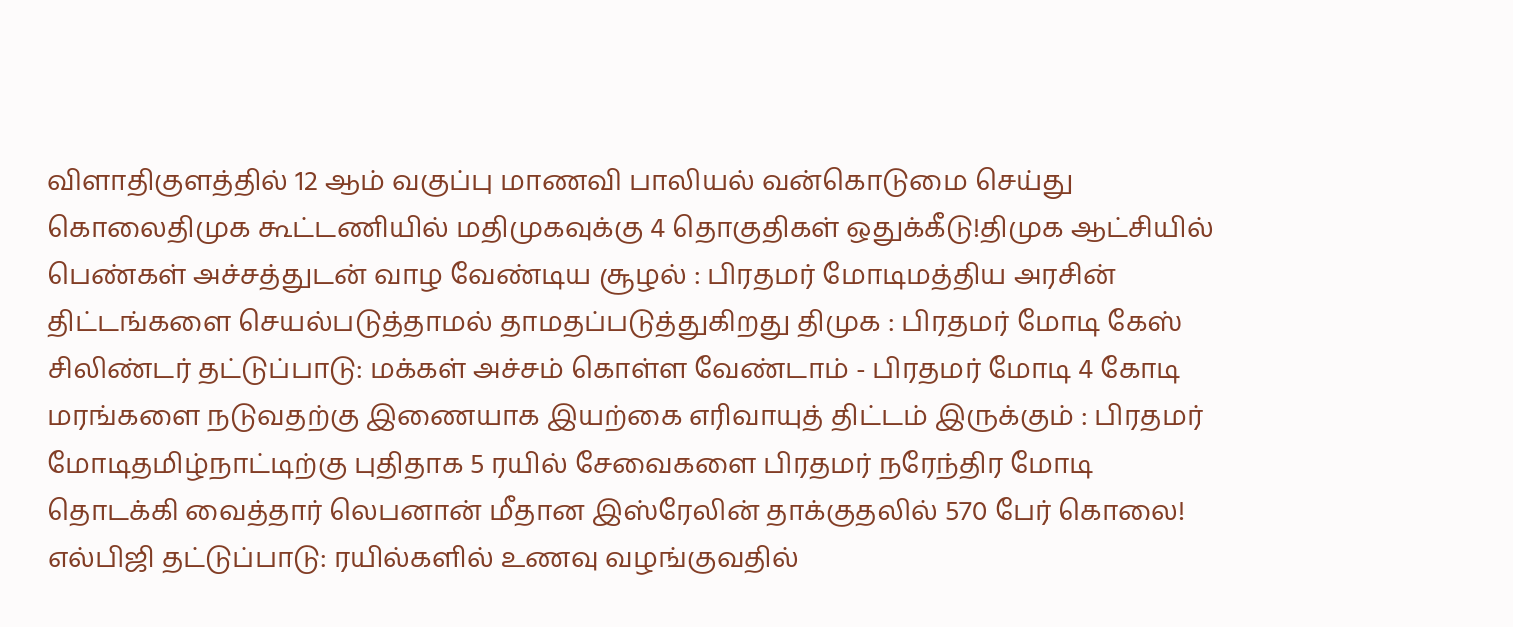விளாதிகுளத்தில் 12 ஆம் வகுப்பு மாணவி பாலியல் வன்கொடுமை செய்து கொலைதிமுக கூட்டணியில் மதிமுகவுக்கு 4 தொகுதிகள் ஒதுக்கீடு!திமுக ஆட்சியில் பெண்கள் அச்சத்துடன் வாழ வேண்டிய சூழல் : பிரதமர் மோடிமத்திய அரசின் திட்டங்களை செயல்படுத்தாமல் தாமதப்படுத்துகிறது திமுக : பிரதமர் மோடி கேஸ் சிலிண்டர் தட்டுப்பாடு: மக்கள் அச்சம் கொள்ள வேண்டாம் - பிரதமர் மோடி 4 கோடி மரங்களை நடுவதற்கு இணையாக இயற்கை எரிவாயுத் திட்டம் இருக்கும் : பிரதமர் மோடிதமிழ்நாட்டிற்கு புதிதாக 5 ரயில் சேவைகளை பிரதமர் நரேந்திர மோடி தொடக்கி வைத்தார் லெபனான் மீதான இஸ்ரேலின் தாக்குதலில் 570 பேர் கொலை! எல்பிஜி தட்டுப்பாடு: ரயில்களில் உணவு வழங்குவதில்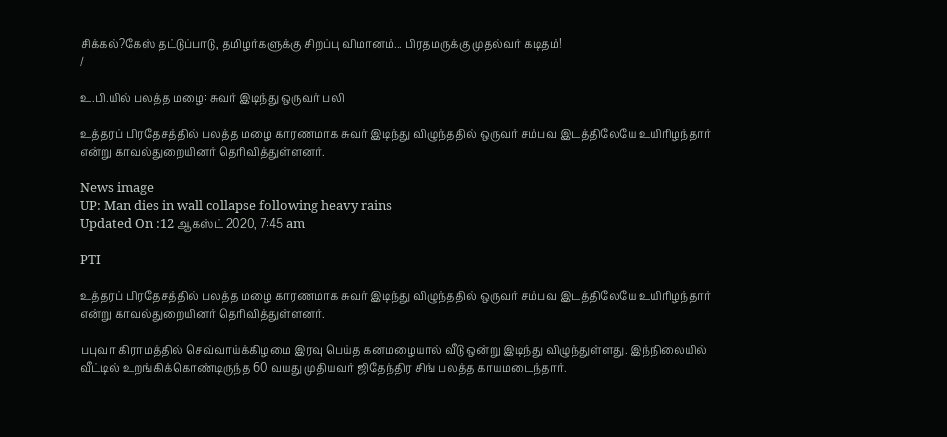சிக்கல்?கேஸ் தட்டுப்பாடு, தமிழர்களுக்கு சிறப்பு விமானம்... பிரதமருக்கு முதல்வர் கடிதம்!
/

உ.பி.யில் பலத்த மழை: சுவர் இடிந்து ஒருவர் பலி

உத்தரப் பிரதேசத்தில் பலத்த மழை காரணமாக சுவர் இடிந்து விழுந்ததில் ஒருவர் சம்பவ இடத்திலேயே உயிரிழந்தார் என்று காவல்துறையினர் தெரிவித்துள்ளனர்.

News image
UP: Man dies in wall collapse following heavy rains
Updated On :12 ஆகஸ்ட் 2020, 7:45 am

PTI

உத்தரப் பிரதேசத்தில் பலத்த மழை காரணமாக சுவர் இடிந்து விழுந்ததில் ஒருவர் சம்பவ இடத்திலேயே உயிரிழந்தார் என்று காவல்துறையினர் தெரிவித்துள்ளனர்.

பபுவா கிராமத்தில் செவ்வாய்க்கிழமை இரவு பெய்த கனமழையால் வீடு ஒன்று இடிந்து விழுந்துள்ளது. இந்நிலையில் வீட்டில் உறங்கிக்கொண்டிருந்த 60 வயது முதியவர் ஜிதேந்திர சிங் பலத்த காயமடைந்தார்.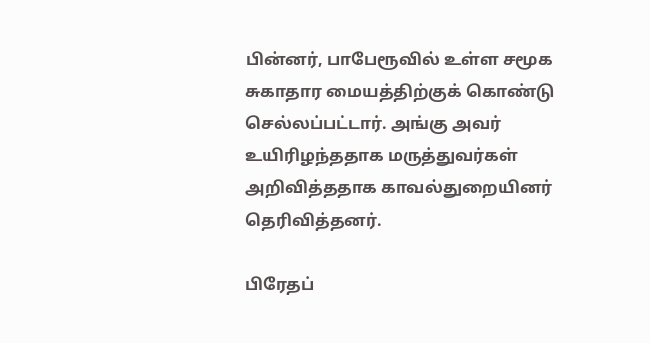பின்னர், பாபேரூவில் உள்ள சமூக சுகாதார மையத்திற்குக் கொண்டு செல்லப்பட்டார். அங்கு அவர் உயிரிழந்ததாக மருத்துவர்கள் அறிவித்ததாக காவல்துறையினர் தெரிவித்தனர்.

பிரேதப்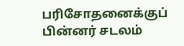பரிசோதனைக்குப் பின்னர் சடலம்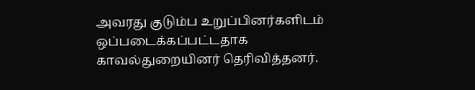அவரது குடும்ப உறுப்பினர்களிடம் ஒப்படைக்கப்பட்டதாக காவல்துறையினர் தெரிவித்தனர்.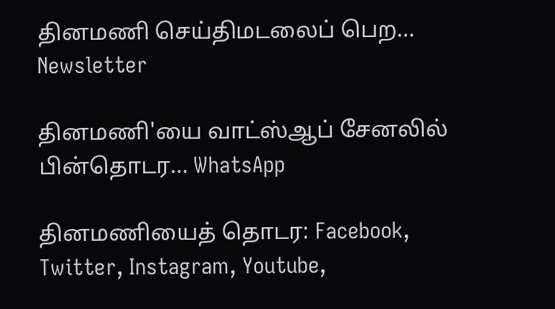தினமணி செய்திமடலைப் பெற... Newsletter

தினமணி'யை வாட்ஸ்ஆப் சேனலில் பின்தொடர... WhatsApp

தினமணியைத் தொடர: Facebook, Twitter, Instagram, Youtube,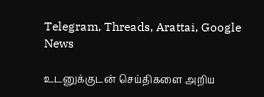Telegram, Threads, Arattai, Google News

உடனுக்குடன் செய்திகளை அறிய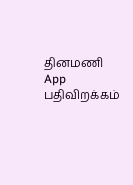தினமணி App பதிவிறக்கம்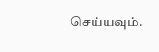செய்யவும்.